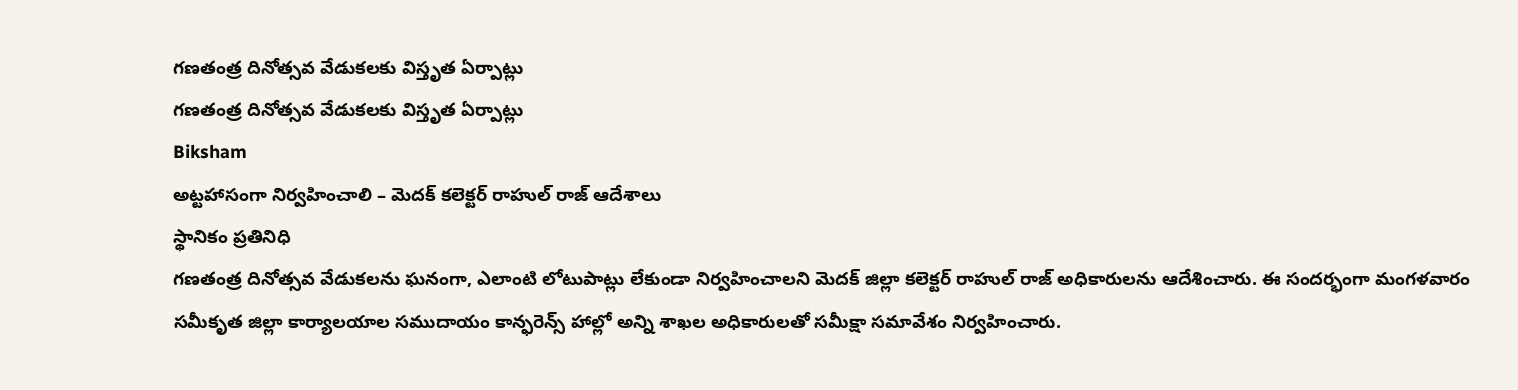గణతంత్ర దినోత్సవ వేడుకలకు విస్తృత ఏర్పాట్లు
గణతంత్ర దినోత్సవ వేడుకలకు విస్తృత ఏర్పాట్లు
Biksham
అట్టహాసంగా నిర్వహించాలి – మెదక్ కలెక్టర్ రాహుల్ రాజ్ ఆదేశాలు
స్థానికం ప్రతినిధి
గణతంత్ర దినోత్సవ వేడుకలను ఘనంగా, ఎలాంటి లోటుపాట్లు లేకుండా నిర్వహించాలని మెదక్ జిల్లా కలెక్టర్ రాహుల్ రాజ్ అధికారులను ఆదేశించారు. ఈ సందర్భంగా మంగళవారం సమీకృత జిల్లా కార్యాలయాల సముదాయం కాన్ఫరెన్స్ హాల్లో అన్ని శాఖల అధికారులతో సమీక్షా సమావేశం నిర్వహించారు.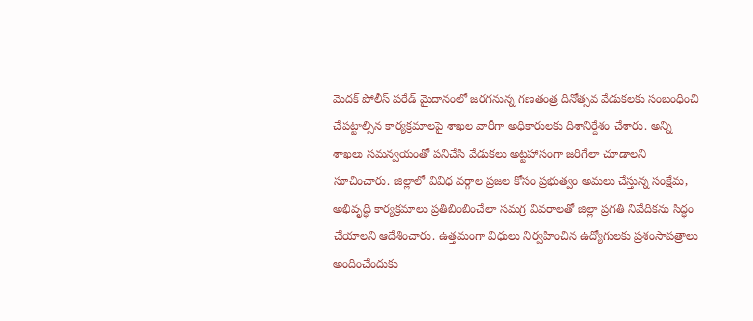మెదక్ పోలీస్ పరేడ్ మైదానంలో జరగనున్న గణతంత్ర దినోత్సవ వేడుకలకు సంబంధించి చేపట్టాల్సిన కార్యక్రమాలపై శాఖల వారీగా అధికారులకు దిశానిర్దేశం చేశారు. అన్ని శాఖలు సమన్వయంతో పనిచేసి వేడుకలు అట్టహాసంగా జరిగేలా చూడాలని సూచించారు. జిల్లాలో వివిధ వర్గాల ప్రజల కోసం ప్రభుత్వం అమలు చేస్తున్న సంక్షేమ, అభివృద్ధి కార్యక్రమాలు ప్రతిబింబించేలా సమగ్ర వివరాలతో జిల్లా ప్రగతి నివేదికను సిద్ధం చేయాలని ఆదేశించారు. ఉత్తమంగా విధులు నిర్వహించిన ఉద్యోగులకు ప్రశంసాపత్రాలు అందించేందుకు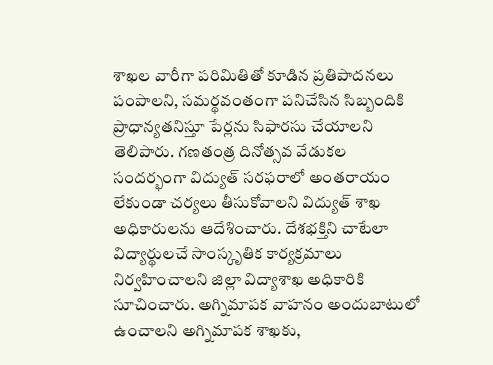శాఖల వారీగా పరిమితితో కూడిన ప్రతిపాదనలు పంపాలని, సమర్థవంతంగా పనిచేసిన సిబ్బందికి ప్రాధాన్యతనిస్తూ పేర్లను సిఫారసు చేయాలని తెలిపారు. గణతంత్ర దినోత్సవ వేడుకల సందర్భంగా విద్యుత్ సరఫరాలో అంతరాయం లేకుండా చర్యలు తీసుకోవాలని విద్యుత్ శాఖ అధికారులను ఆదేశించారు. దేశభక్తిని చాటేలా విద్యార్థులచే సాంస్కృతిక కార్యక్రమాలు నిర్వహించాలని జిల్లా విద్యాశాఖ అధికారికి సూచించారు. అగ్నిమాపక వాహనం అందుబాటులో ఉంచాలని అగ్నిమాపక శాఖకు,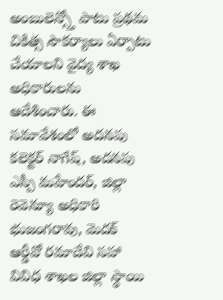అంబులెన్స్తో పాటు ప్రథమ చికిత్స సౌకర్యాలు ఏర్పాటు చేయాలని వైద్య శాఖ అధికారులను ఆదేశించారు. ఈ సమావేశంలో అదనపు కలెక్టర్ నాగేష్, అదనపు ఎస్పీ మహేందర్, జిల్లా రెవెన్యూ అధికారి భుజంగరావు, మెదక్ ఆర్డీవో రమాదేవి సహా వివిధ శాఖల జిల్లా స్థాయి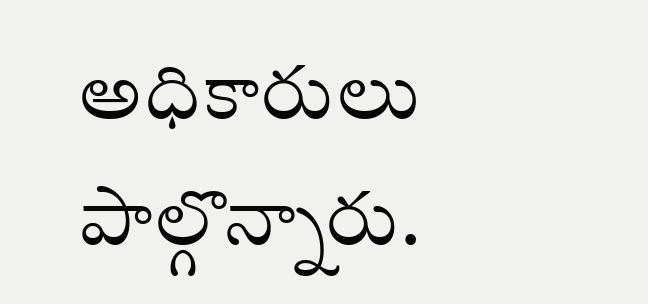అధికారులు పాల్గొన్నారు.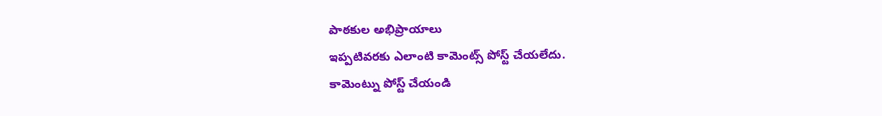పాఠకుల అభిప్రాయాలు
ఇప్పటివరకు ఎలాంటి కామెంట్స్ పోస్ట్ చేయలేదు.
కామెంట్ను పోస్ట్ చేయండి